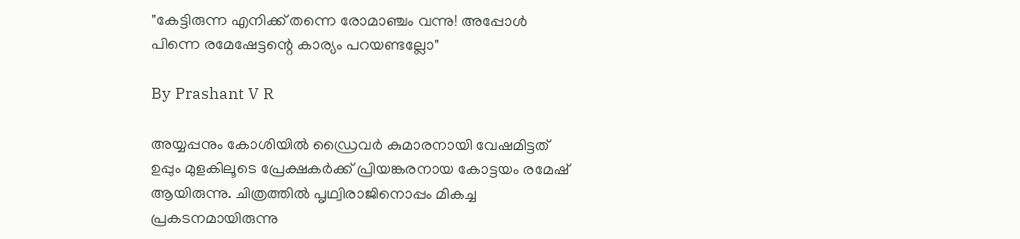"കേട്ടിരുന്ന എനിക്ക് തന്നെ രോമാഞ്ചം വന്നു! അപ്പോള്‍ പിന്നെ രമേഷേട്ടന്റെ കാര്യം പറയണ്ടല്ലോ"

By Prashant V R

അയ്യപ്പനും കോശിയില്‍ ഡ്രൈവര്‍ കുമാരനായി വേഷമിട്ടത് ഉപ്പും മുളകിലൂടെ പ്രേക്ഷകര്‍ക്ക് പ്രിയങ്കരനായ കോട്ടയം രമേഷ് ആയിരുന്നു. ചിത്രത്തില്‍ പൃഥ്വിരാജിനൊപ്പം മികച്ച പ്രകടനമായിരുന്നു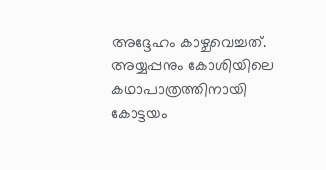അദ്ദേഹം കാഴ്ചവെച്ചത്. അയ്യപ്പനും കോശിയിലെ കഥാപാത്രത്തിനായി കോട്ടയം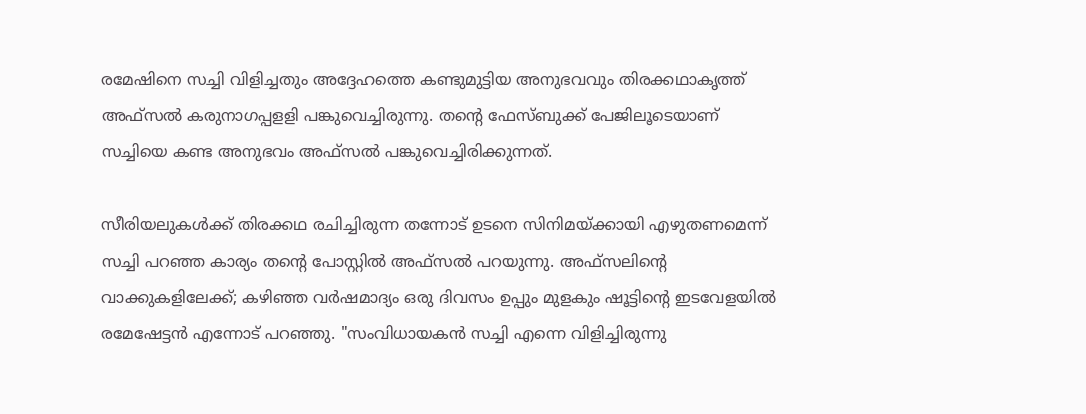രമേഷിനെ സച്ചി വിളിച്ചതും അദ്ദേഹത്തെ കണ്ടുമുട്ടിയ അനുഭവവും തിരക്കഥാകൃത്ത് അഫ്‌സല്‍ കരുനാഗപ്പളളി പങ്കുവെച്ചിരുന്നു. തന്റെ ഫേസ്ബുക്ക് പേജിലൂടെയാണ് സച്ചിയെ കണ്ട അനുഭവം അഫ്‌സല്‍ പങ്കുവെച്ചിരിക്കുന്നത്.

സീരിയലുകള്‍ക്ക് തിരക്കഥ രചിച്ചിരുന്ന തന്നോട് ഉടനെ സിനിമയ്ക്കായി എഴുതണമെന്ന് സച്ചി പറഞ്ഞ കാര്യം തന്റെ പോസ്റ്റില്‍ അഫ്‌സല്‍ പറയുന്നു. അഫ്‌സലിന്റെ വാക്കുകളിലേക്ക്; കഴിഞ്ഞ വർഷമാദ്യം ഒരു ദിവസം ഉപ്പും മുളകും ഷൂട്ടിന്റെ ഇടവേളയിൽ രമേഷേട്ടൻ എന്നോട് പറഞ്ഞു. "സംവിധായകൻ സച്ചി എന്നെ വിളിച്ചിരുന്നു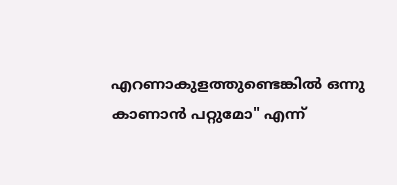എറണാകുളത്തുണ്ടെങ്കിൽ ഒന്നു കാണാൻ പറ്റുമോ" എന്ന്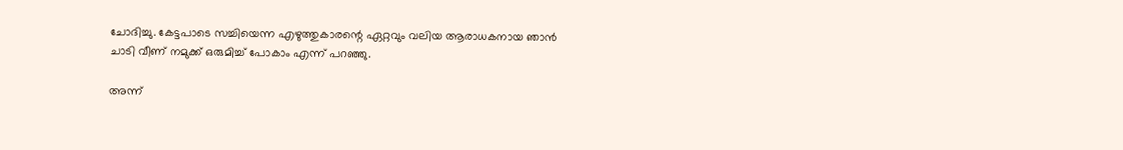ചോദിച്ചു. കേട്ടപാടെ സച്ചിയെന്ന എഴുത്തുകാരന്റെ ഏറ്റവും വലിയ ആരാധകനായ ഞാൻ ചാടി വീണ് നമുക്ക് ഒരുമിച്ച് പോകാം എന്ന് പറഞ്ഞു.

അന്ന്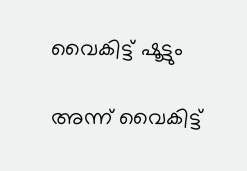വൈകിട്ട് ഷൂട്ടും

അന്ന് വൈകിട്ട്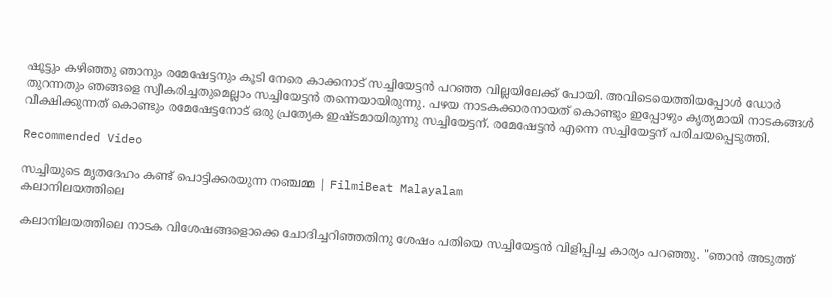ഷൂട്ടും കഴിഞ്ഞു ഞാനും രമേഷേട്ടനും കൂടി നേരെ കാക്കനാട് സച്ചിയേട്ടൻ പറഞ്ഞ വില്ലയിലേക്ക് പോയി. അവിടെയെത്തിയപ്പോൾ ഡോർ തുറന്നതും ഞങ്ങളെ സ്വീകരിച്ചതുമെല്ലാം സച്ചിയേട്ടൻ തന്നെയായിരുന്നു. പഴയ നാടകക്കാരനായത് കൊണ്ടും ഇപ്പോഴും കൃത്യമായി നാടകങ്ങൾ വീക്ഷിക്കുന്നത് കൊണ്ടും രമേഷേട്ടനോട് ഒരു പ്രത്യേക ഇഷ്ടമായിരുന്നു സച്ചിയേട്ടന്. രമേഷേട്ടൻ എന്നെ സച്ചിയേട്ടന് പരിചയപ്പെടുത്തി.

Recommended Video

സച്ചിയുടെ മൃതദേഹം കണ്ട് പൊട്ടിക്കരയുന്ന നഞ്ചമ്മ | FilmiBeat Malayalam
കലാനിലയത്തിലെ

കലാനിലയത്തിലെ നാടക വിശേഷങ്ങളൊക്കെ ചോദിച്ചറിഞ്ഞതിനു ശേഷം പതിയെ സച്ചിയേട്ടൻ വിളിപ്പിച്ച കാര്യം പറഞ്ഞു. "ഞാൻ അടുത്ത്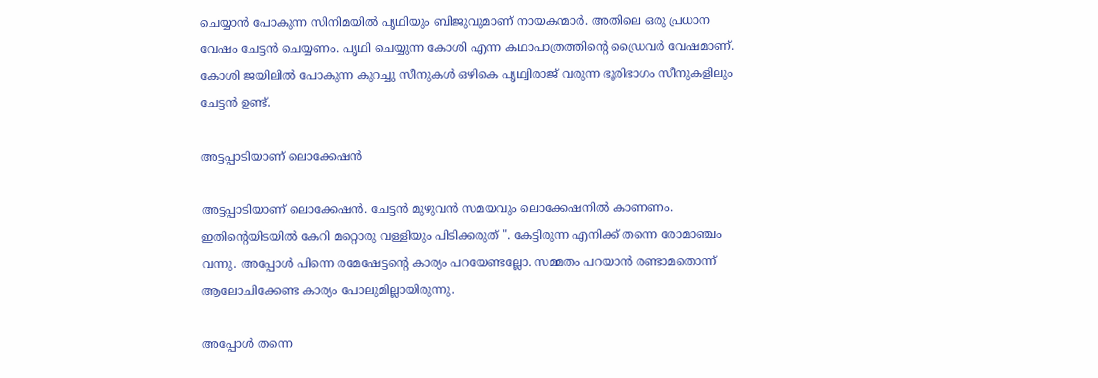ചെയ്യാൻ പോകുന്ന സിനിമയിൽ പൃഥിയും ബിജുവുമാണ് നായകന്മാർ. അതിലെ ഒരു പ്രധാന വേഷം ചേട്ടൻ ചെയ്യണം. പൃഥി ചെയ്യുന്ന കോശി എന്ന കഥാപാത്രത്തിന്റെ ഡ്രൈവർ വേഷമാണ്. കോശി ജയിലിൽ പോകുന്ന കുറച്ചു സീനുകൾ ഒഴികെ പൃഥ്വിരാജ് വരുന്ന ഭൂരിഭാഗം സീനുകളിലും ചേട്ടൻ ഉണ്ട്.

അട്ടപ്പാടിയാണ് ലൊക്കേഷൻ

അട്ടപ്പാടിയാണ് ലൊക്കേഷൻ. ചേട്ടൻ മുഴുവൻ സമയവും ലൊക്കേഷനിൽ കാണണം. ഇതിന്റെയിടയിൽ കേറി മറ്റൊരു വള്ളിയും പിടിക്കരുത് ". കേട്ടിരുന്ന എനിക്ക് തന്നെ രോമാഞ്ചം വന്നു. അപ്പോൾ പിന്നെ രമേഷേട്ടന്റെ കാര്യം പറയേണ്ടല്ലോ. സമ്മതം പറയാൻ രണ്ടാമതൊന്ന് ആലോചിക്കേണ്ട കാര്യം പോലുമില്ലായിരുന്നു.

അപ്പോൾ തന്നെ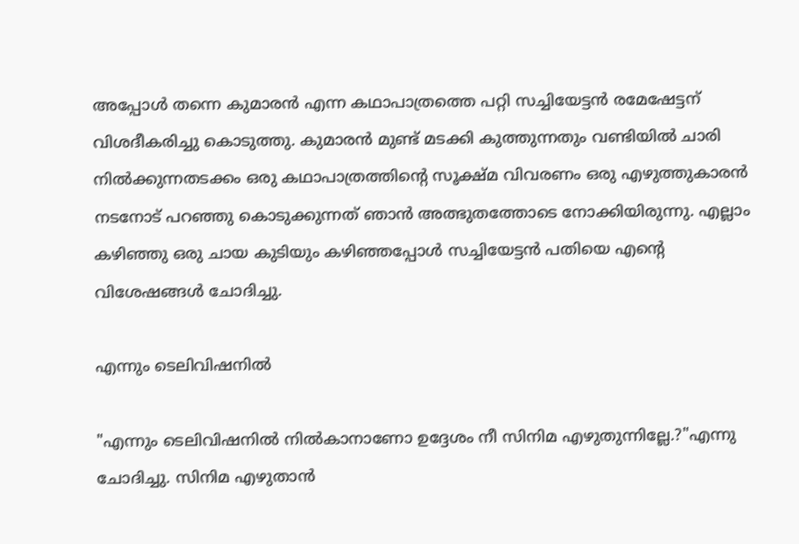അപ്പോൾ തന്നെ കുമാരൻ എന്ന കഥാപാത്രത്തെ പറ്റി സച്ചിയേട്ടൻ രമേഷേട്ടന് വിശദീകരിച്ചു കൊടുത്തു. കുമാരൻ മുണ്ട് മടക്കി കുത്തുന്നതും വണ്ടിയിൽ ചാരി നിൽക്കുന്നതടക്കം ഒരു കഥാപാത്രത്തിന്റെ സൂക്ഷ്മ വിവരണം ഒരു എഴുത്തുകാരൻ നടനോട് പറഞ്ഞു കൊടുക്കുന്നത് ഞാൻ അത്ഭുതത്തോടെ നോക്കിയിരുന്നു. എല്ലാം കഴിഞ്ഞു ഒരു ചായ കുടിയും കഴിഞ്ഞപ്പോൾ സച്ചിയേട്ടൻ പതിയെ എന്റെ വിശേഷങ്ങൾ ചോദിച്ചു.

എന്നും ടെലിവിഷനിൽ

"എന്നും ടെലിവിഷനിൽ നിൽകാനാണോ ഉദ്ദേശം നീ സിനിമ എഴുതുന്നില്ലേ.?"എന്നു ചോദിച്ചു. സിനിമ എഴുതാൻ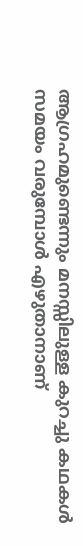ആഗ്രഹമുണ്ടെന്നും മനസ്സിലുള്ള കുറച്ചു കഥകൾ സമയം വരുമ്പോൾ എഴുതാനാണ്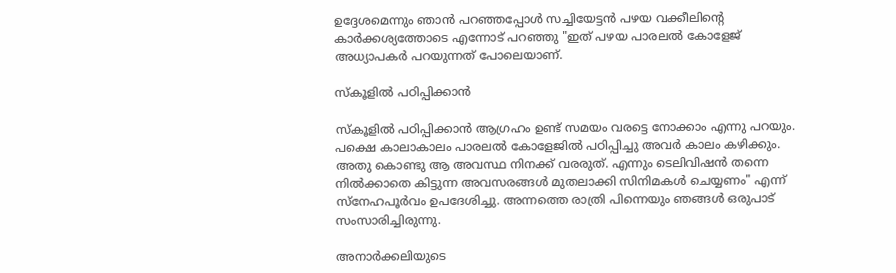ഉദ്ദേശമെന്നും ഞാൻ പറഞ്ഞപ്പോൾ സച്ചിയേട്ടൻ പഴയ വക്കീലിന്റെ കാർക്കശ്യത്തോടെ എന്നോട് പറഞ്ഞു "ഇത് പഴയ പാരലൽ കോളേജ് അധ്യാപകർ പറയുന്നത് പോലെയാണ്.

സ്കൂളിൽ പഠിപ്പിക്കാൻ

സ്കൂളിൽ പഠിപ്പിക്കാൻ ആഗ്രഹം ഉണ്ട് സമയം വരട്ടെ നോക്കാം എന്നു പറയും. പക്ഷെ കാലാകാലം പാരലൽ കോളേജിൽ പഠിപ്പിച്ചു അവർ കാലം കഴിക്കും. അതു കൊണ്ടു ആ അവസ്ഥ നിനക്ക് വരരുത്. എന്നും ടെലിവിഷൻ തന്നെ നിൽക്കാതെ കിട്ടുന്ന അവസരങ്ങൾ മുതലാക്കി സിനിമകൾ ചെയ്യണം" എന്ന് സ്നേഹപൂർവം ഉപദേശിച്ചു. അന്നത്തെ രാത്രി പിന്നെയും ഞങ്ങൾ ഒരുപാട് സംസാരിച്ചിരുന്നു.

അനാർക്കലിയുടെ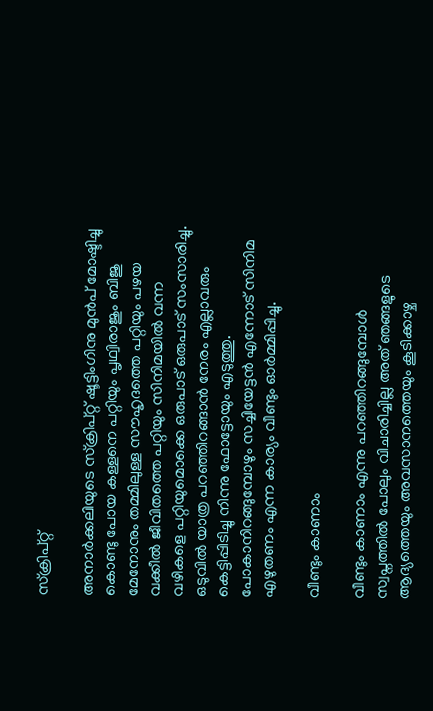സ്ക്രിപ്റ്റ്

അനാർക്കലിയുടെ സ്ക്രിപ്റ്റ് ഷൂട്ടിംഗിനു മുൻപ് മോഷ്ടിച്ചു കൊണ്ടു പോയ കള്ളനെ പറ്റിയും പൃഥ്വിരാജും ബിജു മേനോനും തമ്മിലുള്ള സൗഹൃദത്തെ പറ്റിയും പഴയ വക്കീൽ ജീവിതത്തെ പറ്റിയും സിനിമയിൽ വന്ന വഴികളെ പറ്റിയുമൊക്കെ ഒരുപാട് ഒരുപാട് സംസാരിച്ചു. ഒടുവിൽ യാത്ര പറഞ്ഞിറങ്ങാൻ നേരം എല്ലാവരും കെട്ടിപ്പിടിച്ചു നിന്നു ഫോട്ടോയും എടുത്തു. പോകാനിറങ്ങുമ്പോഴും സച്ചിയേട്ടൻ എന്നോട് സിനിമ എഴുതണം എന്ന കാര്യം വീണ്ടും ഓർമ്മിപ്പിച്ചു.

വീണ്ടും കാണാം

വീണ്ടും കാണാം എന്നു പറഞ്ഞിറങ്ങുമ്പോൾ സ്വപ്നത്തിൽ പോലും വിചാരിച്ചില്ല അത് ഞങ്ങളുടെ ആദ്യത്തെയും അവസാനത്തെയും കൂടിക്കാഴ്ച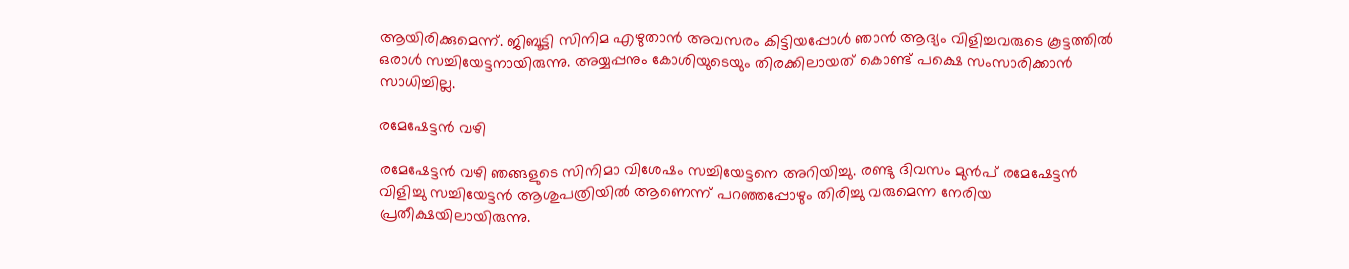ആയിരിക്കുമെന്ന്. ജിബൂട്ടി സിനിമ എഴുതാൻ അവസരം കിട്ടിയപ്പോൾ ഞാൻ ആദ്യം വിളിച്ചവരുടെ കൂട്ടത്തിൽ ഒരാൾ സച്ചിയേട്ടനായിരുന്നു. അയ്യപ്പനും കോശിയുടെയും തിരക്കിലായത് കൊണ്ട് പക്ഷെ സംസാരിക്കാൻ സാധിച്ചില്ല.

രമേഷേട്ടൻ വഴി

രമേഷേട്ടൻ വഴി ഞങ്ങളുടെ സിനിമാ വിശേഷം സച്ചിയേട്ടനെ അറിയിച്ചു. രണ്ടു ദിവസം മുൻപ് രമേഷേട്ടൻ വിളിച്ചു സച്ചിയേട്ടൻ ആശുപത്രിയിൽ ആണെന്ന് പറഞ്ഞപ്പോഴും തിരിച്ചു വരുമെന്ന നേരിയ പ്രതീക്ഷയിലായിരുന്നു.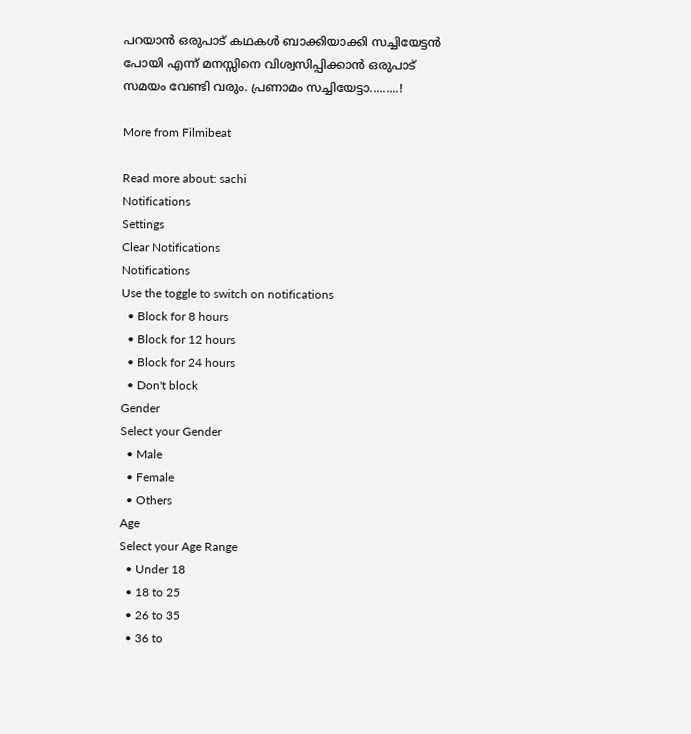പറയാൻ ഒരുപാട് കഥകൾ ബാക്കിയാക്കി സച്ചിയേട്ടൻ പോയി എന്ന് മനസ്സിനെ വിശ്വസിപ്പിക്കാൻ ഒരുപാട് സമയം വേണ്ടി വരും. പ്രണാമം സച്ചിയേട്ടാ.........!

More from Filmibeat

Read more about: sachi
Notifications
Settings
Clear Notifications
Notifications
Use the toggle to switch on notifications
  • Block for 8 hours
  • Block for 12 hours
  • Block for 24 hours
  • Don't block
Gender
Select your Gender
  • Male
  • Female
  • Others
Age
Select your Age Range
  • Under 18
  • 18 to 25
  • 26 to 35
  • 36 to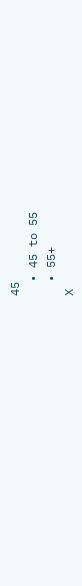45
  • 45 to 55
  • 55+
X